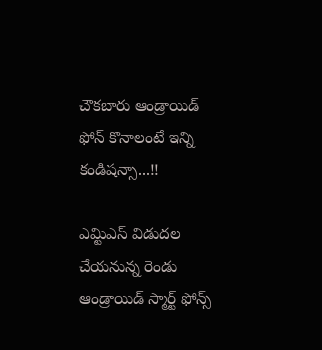చౌకబారు ఆండ్రాయిడ్ ఫోన్ కొనాలంటే ఇన్ని కండిషన్సా...!!

ఎమ్టిఎస్ విడుదల చేయనున్న రెండు ఆండ్రాయిడ్ స్మార్ట్ ఫోన్స్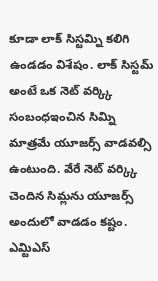కూడా లాక్ సిస్టమ్ని కలిగి ఉండడం విశేషం. లాక్ సిస్టమ్ అంటే ఒక నెట్ వర్క్కి సంబంధఇంచిన సిమ్ని మాత్రమే యూజర్స్ వాడవల్సి ఉంటుంది. వేరే నెట్ వర్క్కి చెందిన సిమ్లను యూజర్స్ అందులో వాడడం కష్టం. ఎమ్టిఎస్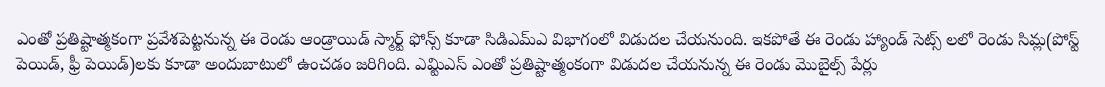ఎంతో ప్రతిష్టాత్మకంగా ప్రవేశపెట్టనున్న ఈ రెండు ఆండ్రాయిడ్ స్మార్ట్ ఫోన్స్ కూడా సిడిఎమ్ఎ విభాగంలో విడుదల చేయనుంది. ఇకపోతే ఈ రెండు హ్యాండ్ సెట్స్ లలో రెండు సిమ్ల(పోస్ట్ పెయిడ్, ఫ్రీ పెయిడ్)లకు కూడా అందుబాటులో ఉంచడం జరిగింది. ఎమ్టిఎస్ ఎంతో ప్రతిష్టాత్మంకంగా విడుదల చేయనున్న ఈ రెండు మొబైల్స్ పేర్లు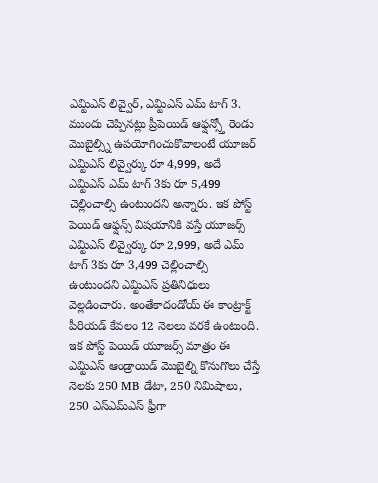ఎమ్టిఎస్ లివ్వైర్, ఎమ్టిఎస్ ఎమ్ టాగ్ 3.
ముందు చెప్పినట్లు ప్రీపెయిడ్ ఆఫ్షన్స్తో రెండు మొబైల్స్ని ఉపయోగించుకొవాలంటే యూజర్ ఎమ్టిఎస్ లివ్వైర్కు రూ 4,999, అదే ఎమ్టిఎస్ ఎమ్ టాగ్ 3కు రూ 5,499 చెల్లించాల్సి ఉంటుందని అన్నారు. ఇక పోస్ట్ పెయిడ్ ఆఫ్షన్స్ విషయానికి వస్తే యూజర్స్ ఎమ్టిఎస్ లివ్వైర్కు రూ 2,999, అదే ఎమ్ టాగ్ 3కు రూ 3,499 చెల్లించాల్సి ఉంటుందని ఎమ్టిఎస్ ప్రతినిధులు వెల్లడించారు. అంతేకాదండోయ్ ఈ కాంట్రాక్ట్ పీరియడ్ కేవలం 12 నెలలు వరకే ఉంటుంది.
ఇక పోస్ట్ పెయిడ్ యూజర్స్ మాత్రం ఈ ఎమ్టిఎస్ ఆండ్రాయిడ్ మొబైల్ని కొనుగొలు చేస్తే నెలకు 250 MB డేటా, 250 నిమిషాలు, 250 ఎస్ఎమ్ఎస్ ఫ్రీగా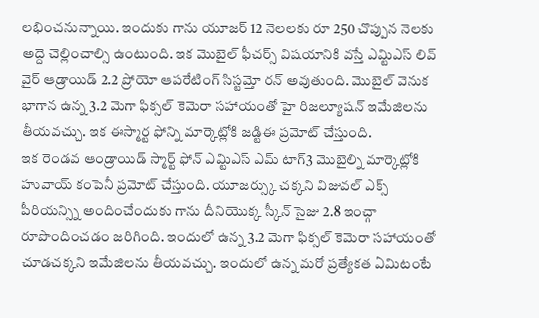లభించనున్నాయి. ఇందుకు గాను యూజర్ 12 నెలలకు రూ 250 చొప్పున నెలకు అద్దె చెల్లించాల్సి ఉంటుంది. ఇక మొబైల్ ఫీచర్స్ విషయానికి వస్తే ఎమ్టిఎస్ లివ్ వైర్ ఆడ్రాయిడ్ 2.2 ప్రోయో ఆపరేటింగ్ సిస్టమ్తో రన్ అవుతుంది. మొబైల్ వెనుక భాగాన ఉన్న 3.2 మెగా ఫిక్సల్ కెమెరా సహాయంతో హై రిజల్యూషన్ ఇమేజిలను తీయవచ్చు. ఇక ఈస్మార్ట ఫోన్ని మార్కెట్లోకి జడ్టిఈ ప్రమోట్ చేస్తుంది.
ఇక రెండవ ఆండ్రాయిడ్ స్మార్ట్ ఫోన్ ఎమ్టిఎస్ ఎమ్ టాగ్3 మొబైల్ని మార్కెట్లోకి హువాయ్ కంపెనీ ప్రమోట్ చేస్తుంది. యూజర్స్కు చక్కని విజువల్ ఎక్స్ పీరియన్స్ని అందించేందుకు గాను దీనియొక్క స్కీన్ సైజు 2.8 ఇంచ్గా రూపొందించడం జరిగింది. ఇందులో ఉన్న 3.2 మెగా ఫిక్సల్ కెమెరా సహాయంతో చూడచక్కని ఇమేజిలను తీయవచ్చు. ఇందులో ఉన్న మరో ప్రత్యేకత ఏమిటంటే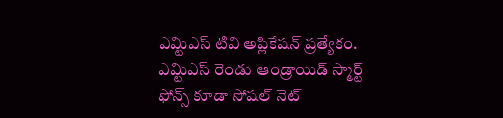ఎమ్టిఎస్ టివి అప్లికేషన్ ప్రత్యేకం.
ఎమ్టిఎస్ రెండు ఆండ్రాయిడ్ స్మార్ట్ ఫోన్స్ కూడా సోషల్ నెట్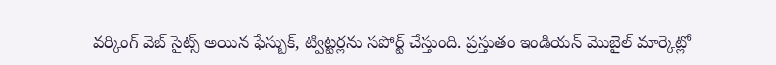వర్కింగ్ వెబ్ సైట్స్ అయిన ఫేస్బుక్, ట్విట్టర్లను సపోర్ట్ చేస్తుంది. ప్రస్తుతం ఇండియన్ మొబైల్ మార్కెట్లో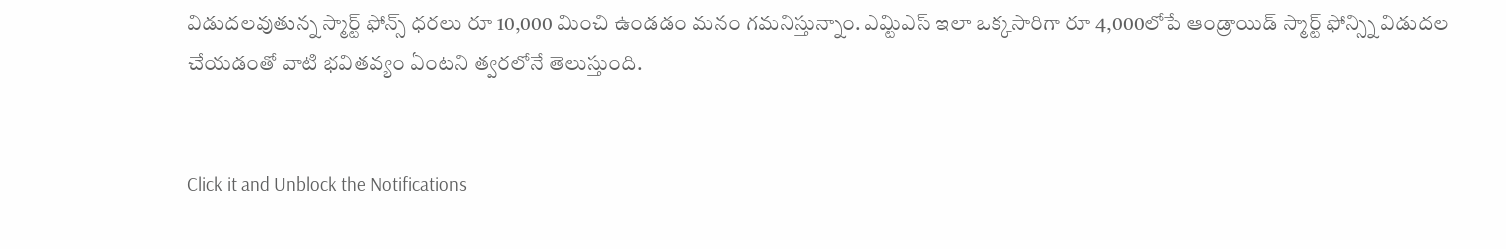విడుదలవుతున్న స్మార్ట్ ఫోన్స్ ధరలు రూ 10,000 మించి ఉండడం మనం గమనిస్తున్నాం. ఎమ్టిఎస్ ఇలా ఒక్కసారిగా రూ 4,000లోపే ఆండ్రాయిడ్ స్మార్ట్ ఫోన్స్ని విడుదల చేయడంతో వాటి భవితవ్యం ఏంటని త్వరలోనే తెలుస్తుంది.


Click it and Unblock the Notifications